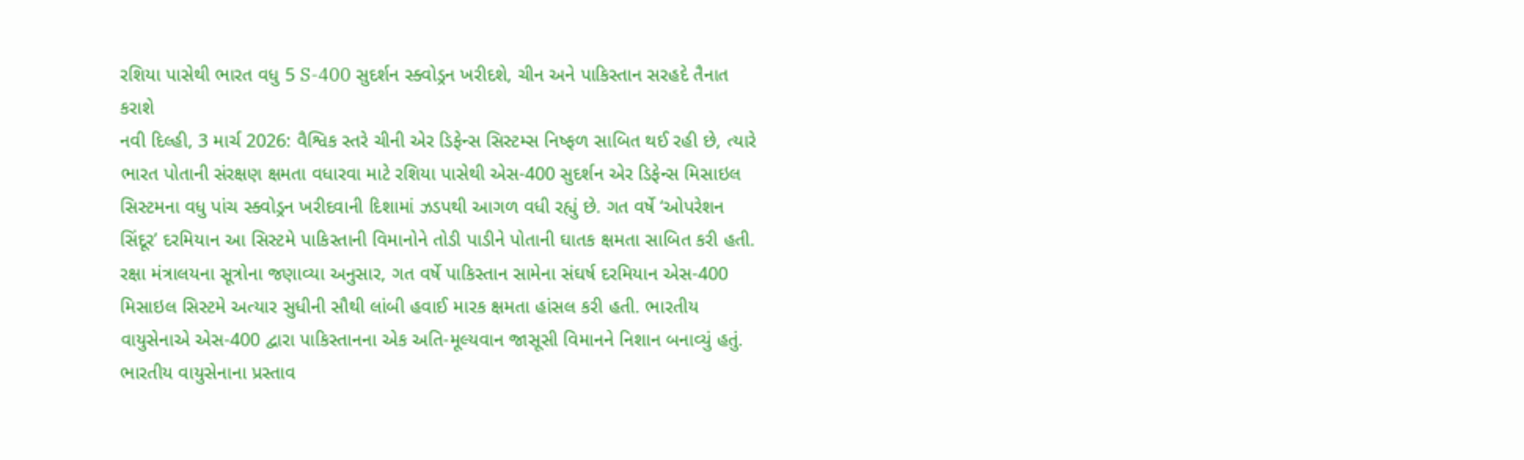રશિયા પાસેથી ભારત વધુ 5 S-400 સુદર્શન સ્ક્વોડ્રન ખરીદશે, ચીન અને પાકિસ્તાન સરહદે તૈનાત કરાશે
નવી દિલ્હી, 3 માર્ચ 2026: વૈશ્વિક સ્તરે ચીની એર ડિફેન્સ સિસ્ટમ્સ નિષ્ફળ સાબિત થઈ રહી છે, ત્યારે ભારત પોતાની સંરક્ષણ ક્ષમતા વધારવા માટે રશિયા પાસેથી એસ-400 સુદર્શન એર ડિફેન્સ મિસાઇલ સિસ્ટમના વધુ પાંચ સ્ક્વોડ્રન ખરીદવાની દિશામાં ઝડપથી આગળ વધી રહ્યું છે. ગત વર્ષે ‘ઓપરેશન સિંદૂર’ દરમિયાન આ સિસ્ટમે પાકિસ્તાની વિમાનોને તોડી પાડીને પોતાની ઘાતક ક્ષમતા સાબિત કરી હતી.
રક્ષા મંત્રાલયના સૂત્રોના જણાવ્યા અનુસાર, ગત વર્ષે પાકિસ્તાન સામેના સંઘર્ષ દરમિયાન એસ-400 મિસાઇલ સિસ્ટમે અત્યાર સુધીની સૌથી લાંબી હવાઈ મારક ક્ષમતા હાંસલ કરી હતી. ભારતીય વાયુસેનાએ એસ-400 દ્વારા પાકિસ્તાનના એક અતિ-મૂલ્યવાન જાસૂસી વિમાનને નિશાન બનાવ્યું હતું. ભારતીય વાયુસેનાના પ્રસ્તાવ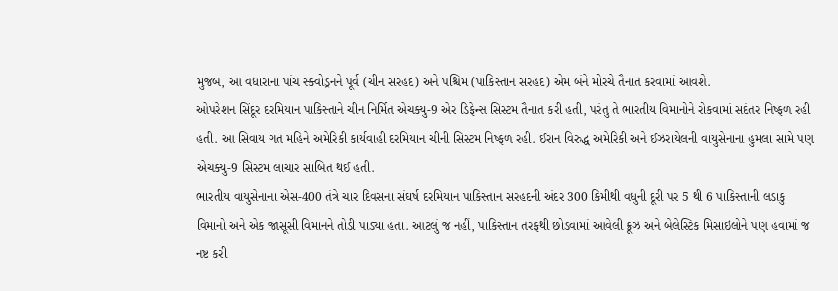મુજબ, આ વધારાના પાંચ સ્ક્વોડ્રનને પૂર્વ (ચીન સરહદ) અને પશ્ચિમ (પાકિસ્તાન સરહદ) એમ બંને મોરચે તૈનાત કરવામાં આવશે.
ઓપરેશન સિંદૂર દરમિયાન પાકિસ્તાને ચીન નિર્મિત એચક્યુ-9 એર ડિફેન્સ સિસ્ટમ તૈનાત કરી હતી, પરંતુ તે ભારતીય વિમાનોને રોકવામાં સદંતર નિષ્ફળ રહી હતી. આ સિવાય ગત મહિને અમેરિકી કાર્યવાહી દરમિયાન ચીની સિસ્ટમ નિષ્ફળ રહી. ઈરાન વિરુદ્ધ અમેરિકી અને ઈઝરાયેલની વાયુસેનાના હુમલા સામે પણ એચક્યુ-9 સિસ્ટમ લાચાર સાબિત થઈ હતી.
ભારતીય વાયુસેનાના એસ-400 તંત્રે ચાર દિવસના સંઘર્ષ દરમિયાન પાકિસ્તાન સરહદની અંદર 300 કિમીથી વધુની દૂરી પર 5 થી 6 પાકિસ્તાની લડાકુ વિમાનો અને એક જાસૂસી વિમાનને તોડી પાડ્યા હતા. આટલું જ નહીં, પાકિસ્તાન તરફથી છોડવામાં આવેલી ક્રૂઝ અને બેલેસ્ટિક મિસાઇલોને પણ હવામાં જ નષ્ટ કરી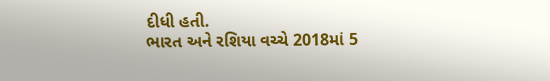દીધી હતી.
ભારત અને રશિયા વચ્ચે 2018માં 5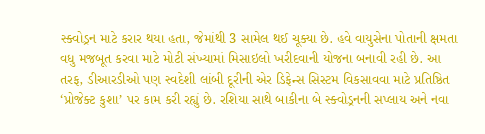સ્ક્વોડ્રન માટે કરાર થયા હતા, જેમાંથી 3 સામેલ થઈ ચૂક્યા છે. હવે વાયુસેના પોતાની ક્ષમતા વધુ મજબૂત કરવા માટે મોટી સંખ્યામાં મિસાઇલો ખરીદવાની યોજના બનાવી રહી છે. આ તરફ, ડીઆરડીઓ પણ સ્વદેશી લાંબી દૂરીની એર ડિફેન્સ સિસ્ટમ વિકસાવવા માટે પ્રતિષ્ઠિત ‘પ્રોજેક્ટ કુશા’ પર કામ કરી રહ્યું છે. રશિયા સાથે બાકીના બે સ્ક્વોડ્રનની સપ્લાય અને નવા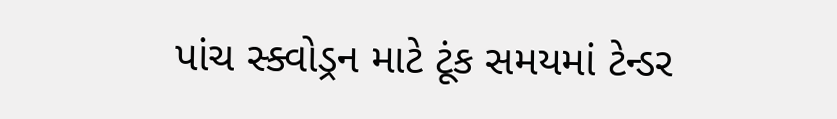પાંચ સ્ક્વોડ્રન માટે ટૂંક સમયમાં ટેન્ડર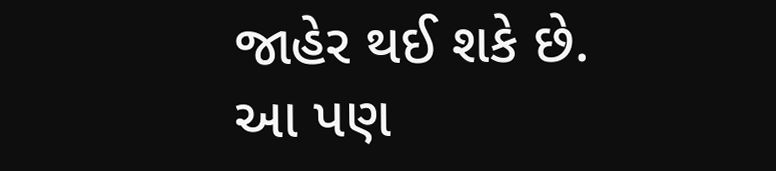જાહેર થઈ શકે છે.
આ પણ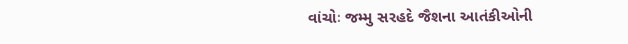વાંચોઃ જમ્મુ સરહદે જૈશના આતંકીઓની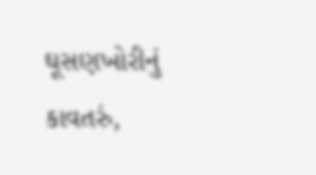ઘૂસણખોરીનું કાવતરું,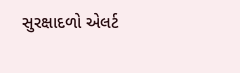સુરક્ષાદળો એલર્ટ